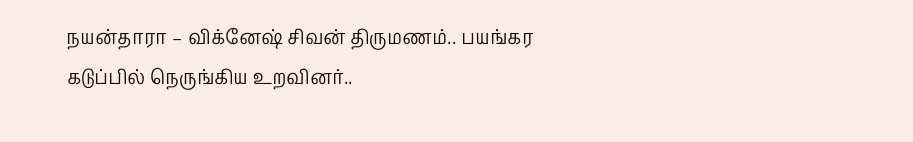நயன்தாரா – விக்னேஷ் சிவன் திருமணம்.. பயங்கர கடுப்பில் நெருங்கிய உறவினர்..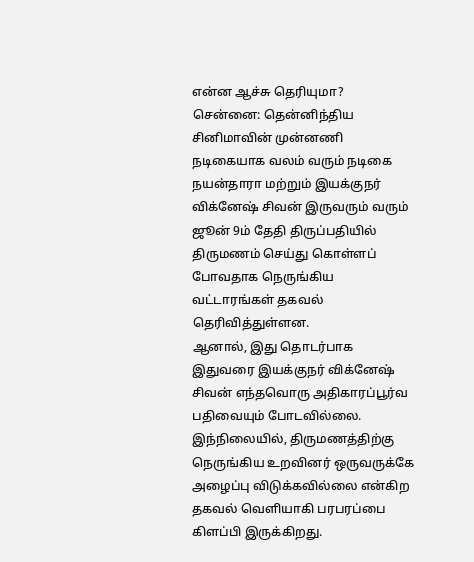என்ன ஆச்சு தெரியுமா?
சென்னை: தென்னிந்திய சினிமாவின் முன்னணி நடிகையாக வலம் வரும் நடிகை நயன்தாரா மற்றும் இயக்குநர் விக்னேஷ் சிவன் இருவரும் வரும் ஜூன் 9ம் தேதி திருப்பதியில் திருமணம் செய்து கொள்ளப் போவதாக நெருங்கிய வட்டாரங்கள் தகவல் தெரிவித்துள்ளன.
ஆனால், இது தொடர்பாக இதுவரை இயக்குநர் விக்னேஷ் சிவன் எந்தவொரு அதிகாரப்பூர்வ பதிவையும் போடவில்லை.
இந்நிலையில், திருமணத்திற்கு நெருங்கிய உறவினர் ஒருவருக்கே அழைப்பு விடுக்கவில்லை என்கிற தகவல் வெளியாகி பரபரப்பை கிளப்பி இருக்கிறது.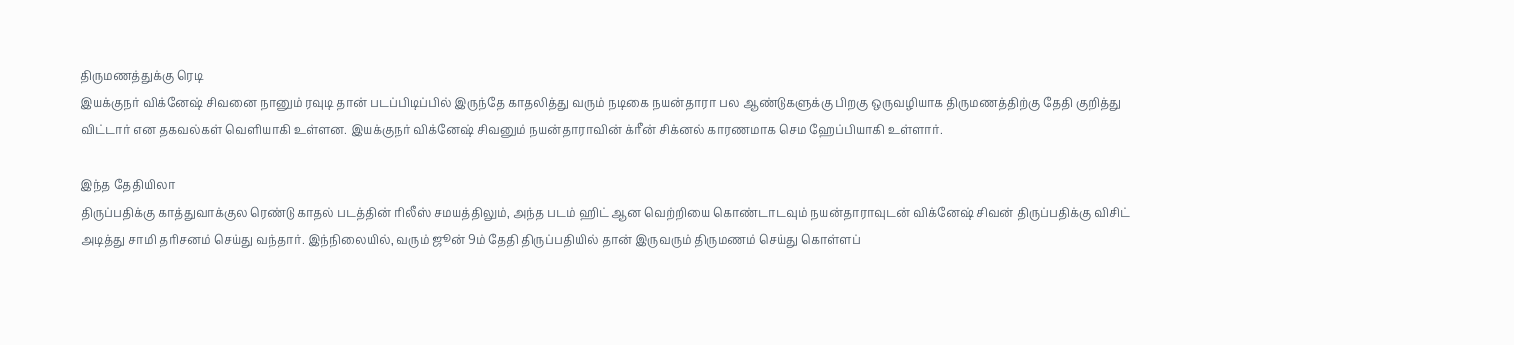திருமணத்துக்கு ரெடி
இயக்குநர் விக்னேஷ் சிவனை நானும் ரவுடி தான் படப்பிடிப்பில் இருந்தே காதலித்து வரும் நடிகை நயன்தாரா பல ஆண்டுகளுக்கு பிறகு ஒருவழியாக திருமணத்திற்கு தேதி குறித்து விட்டார் என தகவல்கள் வெளியாகி உள்ளன. இயக்குநர் விக்னேஷ் சிவனும் நயன்தாராவின் க்ரீன் சிக்னல் காரணமாக செம ஹேப்பியாகி உள்ளார்.

இந்த தேதியிலா
திருப்பதிக்கு காத்துவாக்குல ரெண்டு காதல் படத்தின் ரிலீஸ் சமயத்திலும், அந்த படம் ஹிட் ஆன வெற்றியை கொண்டாடவும் நயன்தாராவுடன் விக்னேஷ் சிவன் திருப்பதிக்கு விசிட் அடித்து சாமி தரிசனம் செய்து வந்தார். இந்நிலையில், வரும் ஜூன் 9ம் தேதி திருப்பதியில் தான் இருவரும் திருமணம் செய்து கொள்ளப்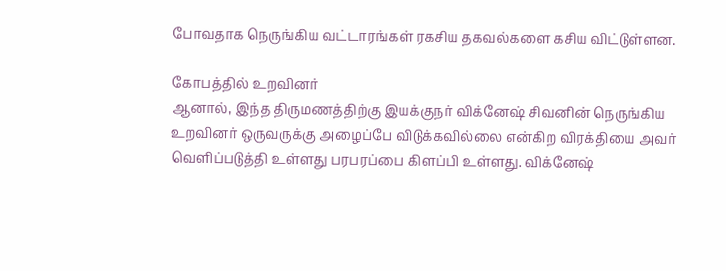போவதாக நெருங்கிய வட்டாரங்கள் ரகசிய தகவல்களை கசிய விட்டுள்ளன.

கோபத்தில் உறவினர்
ஆனால், இந்த திருமணத்திற்கு இயக்குநர் விக்னேஷ் சிவனின் நெருங்கிய உறவினர் ஒருவருக்கு அழைப்பே விடுக்கவில்லை என்கிற விரக்தியை அவர் வெளிப்படுத்தி உள்ளது பரபரப்பை கிளப்பி உள்ளது. விக்னேஷ்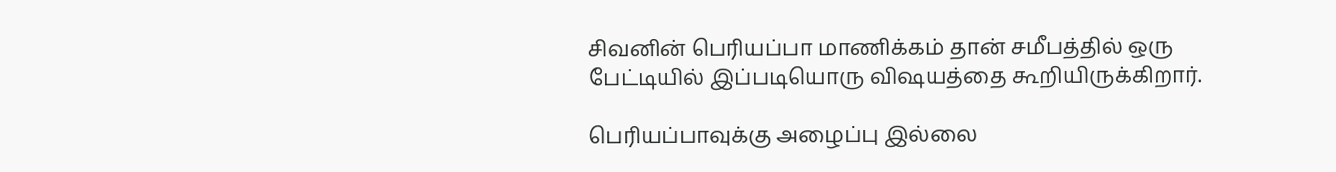சிவனின் பெரியப்பா மாணிக்கம் தான் சமீபத்தில் ஒரு பேட்டியில் இப்படியொரு விஷயத்தை கூறியிருக்கிறார்.

பெரியப்பாவுக்கு அழைப்பு இல்லை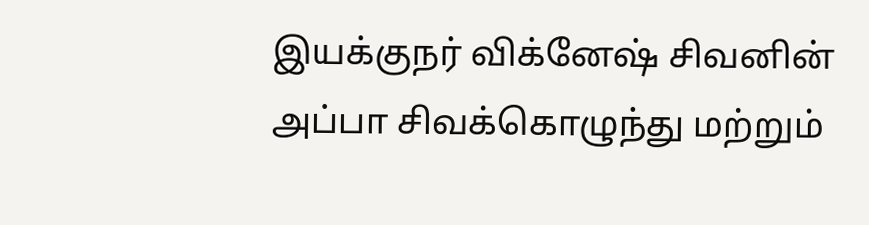இயக்குநர் விக்னேஷ் சிவனின் அப்பா சிவக்கொழுந்து மற்றும்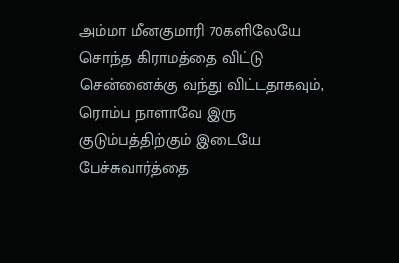அம்மா மீனகுமாரி 70களிலேயே சொந்த கிராமத்தை விட்டு சென்னைக்கு வந்து விட்டதாகவும், ரொம்ப நாளாவே இரு குடும்பத்திற்கும் இடையே பேச்சுவார்த்தை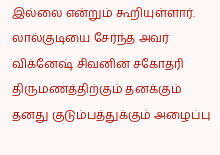இல்லை என்றும் கூறியுள்ளார். லால்குடியை சேர்ந்த அவர் விக்னேஷ் சிவனின் சகோதரி திருமணத்திற்கும் தனக்கும் தனது குடும்பத்துக்கும் அழைப்பு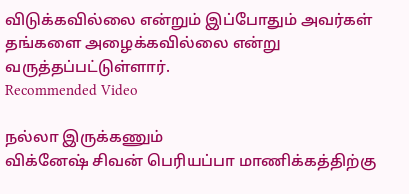விடுக்கவில்லை என்றும் இப்போதும் அவர்கள் தங்களை அழைக்கவில்லை என்று வருத்தப்பட்டுள்ளார்.
Recommended Video

நல்லா இருக்கணும்
விக்னேஷ் சிவன் பெரியப்பா மாணிக்கத்திற்கு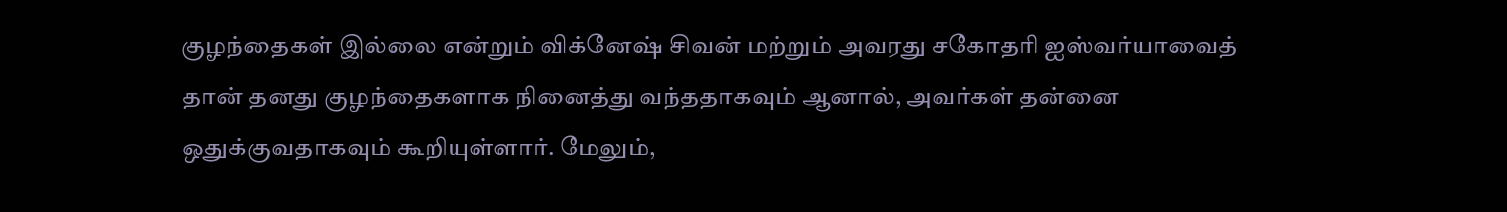குழந்தைகள் இல்லை என்றும் விக்னேஷ் சிவன் மற்றும் அவரது சகோதரி ஐஸ்வர்யாவைத் தான் தனது குழந்தைகளாக நினைத்து வந்ததாகவும் ஆனால், அவர்கள் தன்னை ஒதுக்குவதாகவும் கூறியுள்ளார். மேலும்,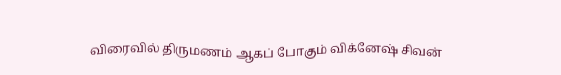விரைவில் திருமணம் ஆகப் போகும் விக்னேஷ் சிவன்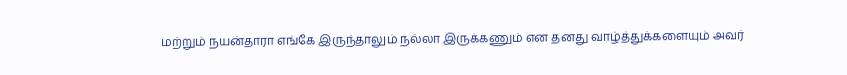மற்றும் நயன்தாரா எங்கே இருந்தாலும் நல்லா இருக்கணும் என தனது வாழ்த்துக்களையும் அவர்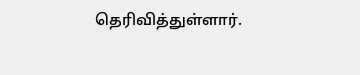தெரிவித்துள்ளார்.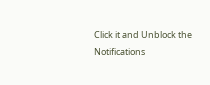Click it and Unblock the Notifications